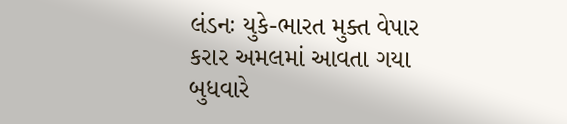લંડનઃ યુકે-ભારત મુક્ત વેપાર કરાર અમલમાં આવતા ગયા બુધવારે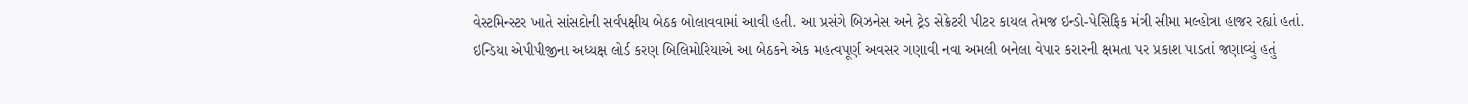વેસ્ટમિન્સ્ટર ખાતે સાંસદોની સર્વપક્ષીય બેઠક બોલાવવામાં આવી હતી. આ પ્રસંગે બિઝનેસ અને ટ્રેડ સેક્રેટરી પીટર કાયલ તેમજ ઇન્ડો-પેસિફિક મંત્રી સીમા મલ્હોત્રા હાજર રહ્યાં હતાં.
ઇન્ડિયા એપીપીજીના અધ્યક્ષ લોર્ડ કરણ બિલિમોરિયાએ આ બેઠકને એક મહત્વપૂર્ણ અવસર ગણાવી નવા અમલી બનેલા વેપાર કરારની ક્ષમતા પર પ્રકાશ પાડતાં જણાવ્યું હતું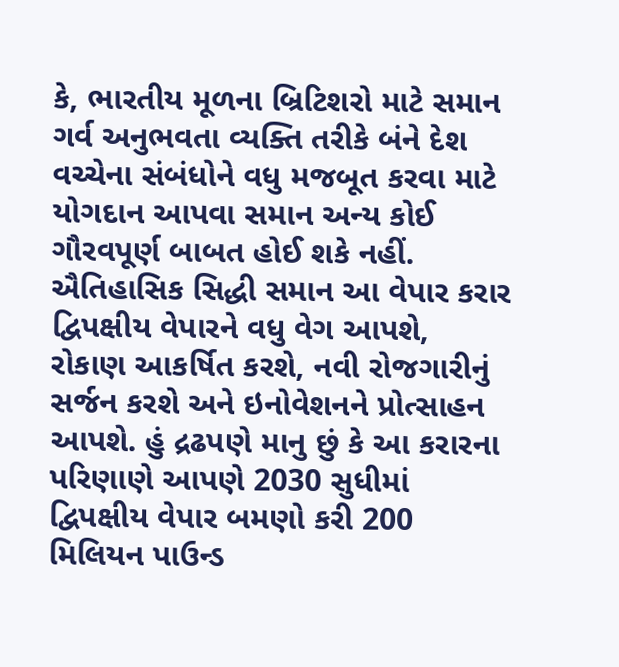કે, ભારતીય મૂળના બ્રિટિશરો માટે સમાન ગર્વ અનુભવતા વ્યક્તિ તરીકે બંને દેશ વચ્ચેના સંબંધોને વધુ મજબૂત કરવા માટે યોગદાન આપવા સમાન અન્ય કોઈ ગૌરવપૂર્ણ બાબત હોઈ શકે નહીં. ઐતિહાસિક સિદ્ધી સમાન આ વેપાર કરાર દ્વિપક્ષીય વેપારને વધુ વેગ આપશે, રોકાણ આકર્ષિત કરશે, નવી રોજગારીનું સર્જન કરશે અને ઇનોવેશનને પ્રોત્સાહન આપશે. હું દ્રઢપણે માનુ છું કે આ કરારના પરિણાણે આપણે 2030 સુધીમાં દ્વિપક્ષીય વેપાર બમણો કરી 200 મિલિયન પાઉન્ડ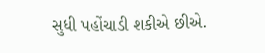સુધી પહોંચાડી શકીએ છીએ.